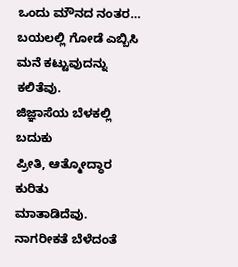ಒಂದು ಮೌನದ ನಂತರ…
ಬಯಲಲ್ಲಿ ಗೋಡೆ ಎಬ್ಬಿಸಿ
ಮನೆ ಕಟ್ಟುವುದನ್ನು
ಕಲಿತೆವು.
ಜಿಜ್ಞಾಸೆಯ ಬೆಳಕಲ್ಲಿ
ಬದುಕು
ಪ್ರೀತಿ, ಆತ್ಮೋದ್ಧಾರ ಕುರಿತು
ಮಾತಾಡಿದೆವು.
ನಾಗರೀಕತೆ ಬೆಳೆದಂತೆ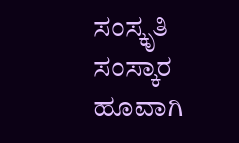ಸಂಸ್ಕೃತಿ
ಸಂಸ್ಕಾರ ಹೂವಾಗಿ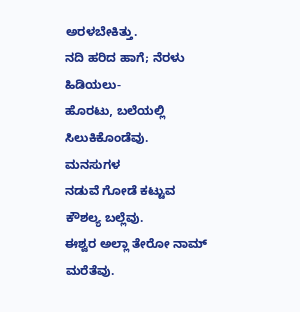ಅರಳಬೇಕಿತ್ತು.
ನದಿ ಹರಿದ ಹಾಗೆ; ನೆರಳು
ಹಿಡಿಯಲು-
ಹೊರಟು, ಬಲೆಯಲ್ಲಿ
ಸಿಲುಕಿಕೊಂಡೆವು.
ಮನಸುಗಳ
ನಡುವೆ ಗೋಡೆ ಕಟ್ಟುವ
ಕೌಶಲ್ಯ ಬಲ್ಲೆವು.
ಈಶ್ವರ ಅಲ್ಲಾ ತೇರೋ ನಾಮ್
ಮರೆತೆವು.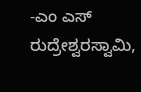-ಎಂ ಎಸ್ ರುದ್ರೇಶ್ವರಸ್ವಾಮಿ,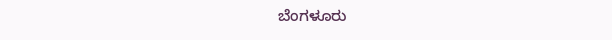ಬೆಂಗಳೂರು